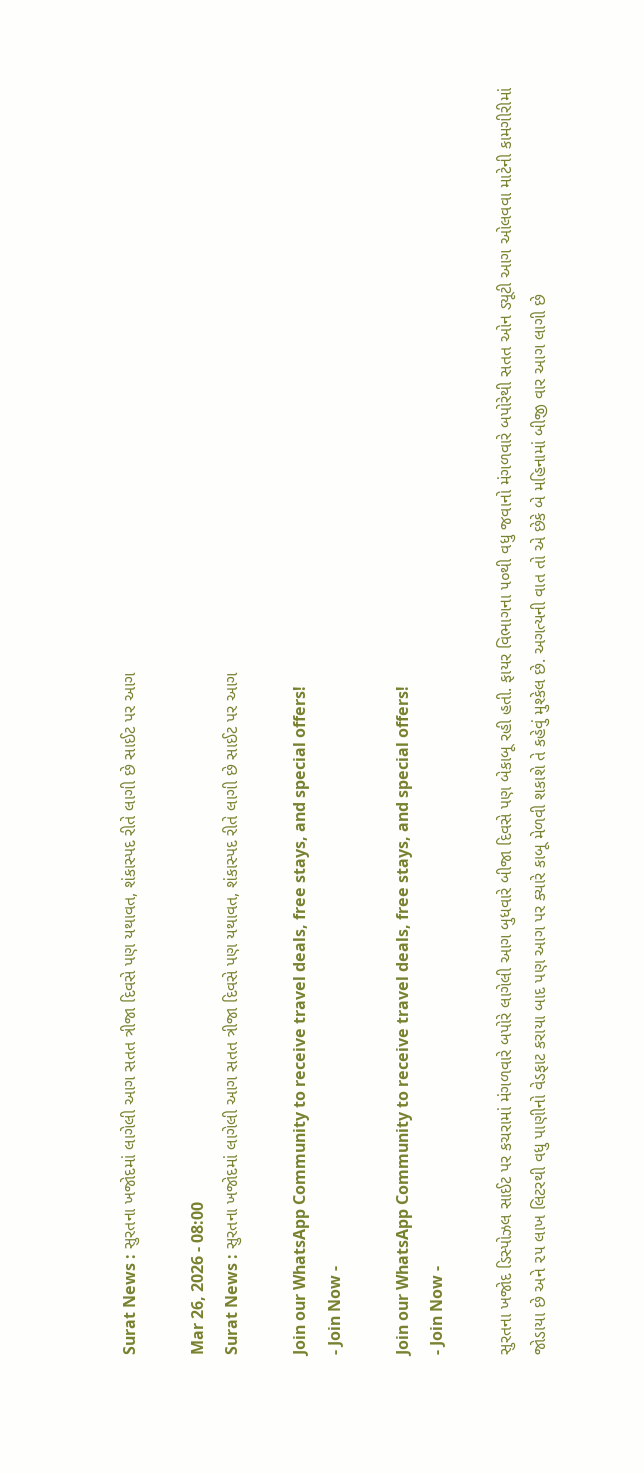Surat News : સુરતના ખજોદમાં લાગેલી આગ સતત ત્રીજા દિવસે પણ યથાવત, શંકાસ્પદ રીતે લાગી છે સાઈટ પર આગ

Mar 26, 2026 - 08:00
Surat News : સુરતના ખજોદમાં લાગેલી આગ સતત ત્રીજા દિવસે પણ યથાવત, શંકાસ્પદ રીતે લાગી છે સાઈટ પર આગ

Join our WhatsApp Community to receive travel deals, free stays, and special offers!
- Join Now -

Join our WhatsApp Community to receive travel deals, free stays, and special offers!
- Join Now -

સુરતના ખજોદ ડિસ્પોઝલ સાઈટ પર કચરામાં મંગળવારે બપોરે લાગેલી આગ બુધવારે બીજા દિવસે પણ બેકાબૂ રહી હતી. ફાયર વિભાગના ૫૦થી વધુ જવાનો મંગળવારે બપોરેથી સતત ઓન ડ્યૂટી આગ ઓલવવા માટેની કામગીરીમાં જોડાયા છે અને ૨૫ લાખ લિટરથી વધુ પાણીનો વેડફાટ કરાયા બાદ પણ આગ પર ક્યારે કાબૂ મેળવી શકાશે તે કહેવું મુશ્કેલ છે. અગત્યની વાત તો એ છેકે બે મહિનામાં બીજી વાર આગ લાગી છે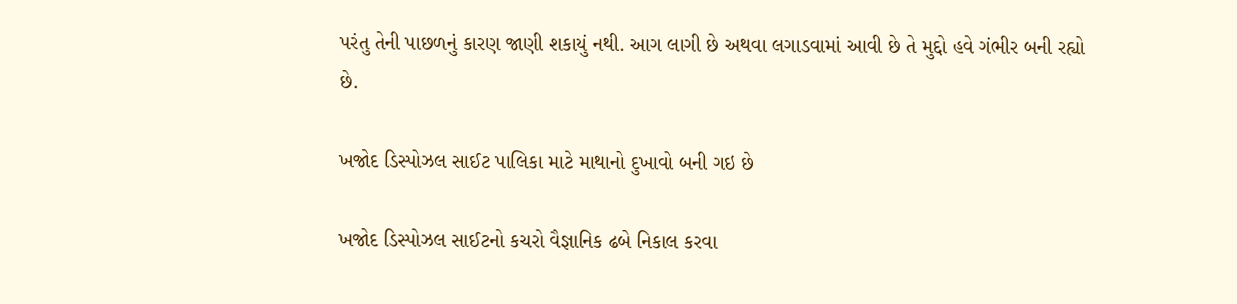પરંતુ તેની પાછળનું કારણ જાણી શકાયું નથી. આગ લાગી છે અથવા લગાડવામાં આવી છે તે મુદ્દો હવે ગંભીર બની રહ્યો છે.

ખજોદ ડિસ્પોઝલ સાઈટ પાલિકા માટે માથાનો દુખાવો બની ગઇ છે

ખજોદ ડિસ્પોઝલ સાઈટનો કચરો વૈજ્ઞાનિક ઢબે નિકાલ કરવા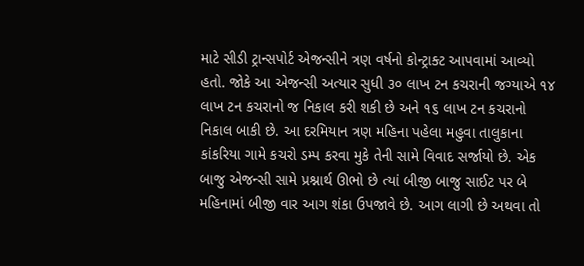માટે સીડી ટ્રાન્સપોર્ટ એજન્સીને ત્રણ વર્ષનો કોન્ટ્રાક્ટ આપવામાં આવ્યો હતો. જોકે આ એજન્સી અત્યાર સુધી ૩૦ લાખ ટન કચરાની જગ્યાએ ૧૪ લાખ ટન કચરાનો જ નિકાલ કરી શકી છે અને ૧૬ લાખ ટન કચરાનો નિકાલ બાકી છે. આ દરમિયાન ત્રણ મહિના પહેલા મહુવા તાલુકાના કાંકરિયા ગામે કચરો ડમ્પ કરવા મુકે તેની સામે વિવાદ સર્જાયો છે. એક બાજુ એજન્સી સામે પ્રશ્નાર્થ ઊભો છે ત્યાં બીજી બાજુ સાઈટ પર બે મહિનામાં બીજી વાર આગ શંકા ઉપજાવે છે. આગ લાગી છે અથવા તો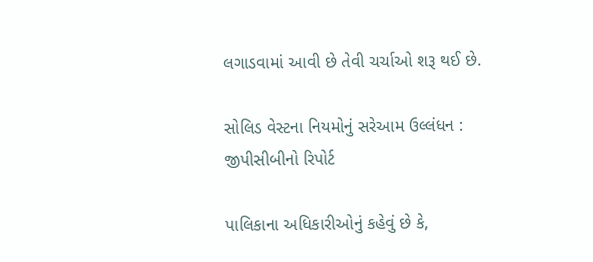લગાડવામાં આવી છે તેવી ચર્ચાઓ શરૂ થઈ છે.

સોલિડ વેસ્ટના નિયમોનું સરેઆમ ઉલ્લંધન : જીપીસીબીનો રિપોર્ટ

પાલિકાના અધિકારીઓનું કહેવું છે કે,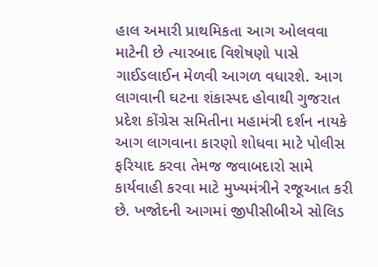હાલ અમારી પ્રાથમિકતા આગ ઓલવવા માટેની છે ત્યારબાદ વિશેષણો પાસે ગાઈડલાઈન મેળવી આગળ વધારશે. આગ લાગવાની ઘટના શંકાસ્પદ હોવાથી ગુજરાત પ્રદેશ કોંગ્રેસ સમિતીના મહામંત્રી દર્શન નાયકે આગ લાગવાના કારણો શોધવા માટે પોલીસ ફરિયાદ કરવા તેમજ જવાબદારો સામે કાર્યવાહી કરવા માટે મુખ્યમંત્રીને રજૂઆત કરી છે. ખજોદની આગમાં જીપીસીબીએ સોલિડ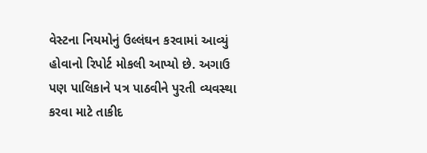વેસ્ટના નિયમોનું ઉલ્લંઘન કરવામાં આવ્યું હોવાનો રિપોર્ટ મોકલી આપ્યો છે. અગાઉ પણ પાલિકાને પત્ર પાઠવીને પુરતી વ્યવસ્થા કરવા માટે તાકીદ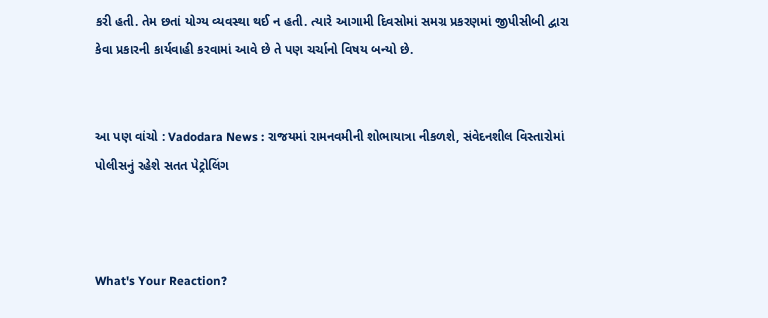કરી હતી. તેમ છતાં યોગ્ય વ્યવસ્થા થઈ ન હતી. ત્યારે આગામી દિવસોમાં સમગ્ર પ્રકરણમાં જીપીસીબી દ્વારા કેવા પ્રકારની કાર્યવાહી કરવામાં આવે છે તે પણ ચર્ચાનો વિષય બન્યો છે.


આ પણ વાંચો : Vadodara News : રાજયમાં રામનવમીની શોભાયાત્રા નીકળશે, સંવેદનશીલ વિસ્તારોમાં પોલીસનું રહેશે સતત પેટ્રોલિંગ



What's Your Reaction?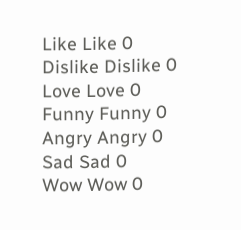Like Like 0
Dislike Dislike 0
Love Love 0
Funny Funny 0
Angry Angry 0
Sad Sad 0
Wow Wow 0